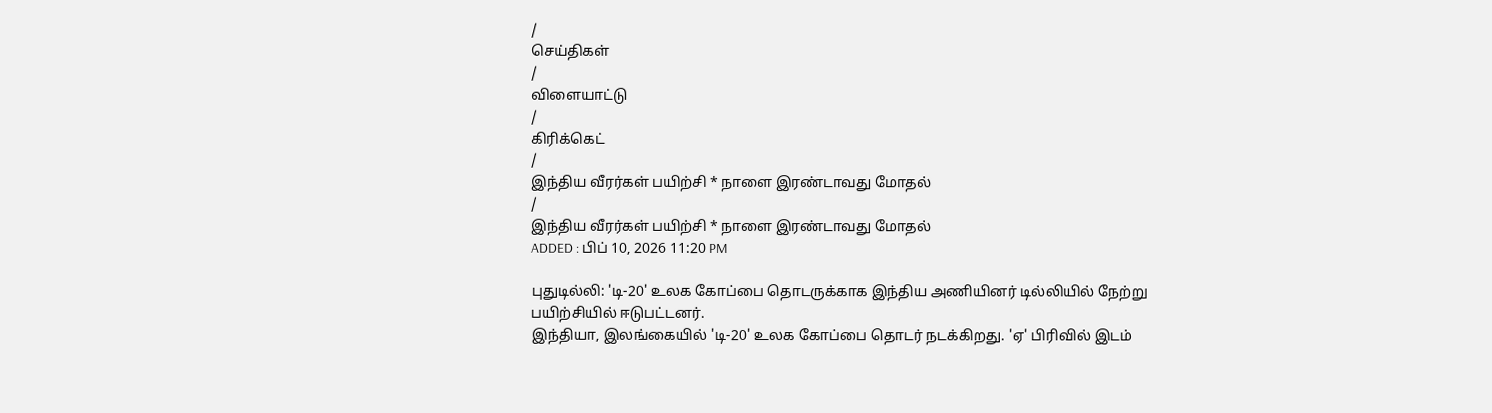/
செய்திகள்
/
விளையாட்டு
/
கிரிக்கெட்
/
இந்திய வீரர்கள் பயிற்சி * நாளை இரண்டாவது மோதல்
/
இந்திய வீரர்கள் பயிற்சி * நாளை இரண்டாவது மோதல்
ADDED : பிப் 10, 2026 11:20 PM

புதுடில்லி: 'டி-20' உலக கோப்பை தொடருக்காக இந்திய அணியினர் டில்லியில் நேற்று பயிற்சியில் ஈடுபட்டனர்.
இந்தியா, இலங்கையில் 'டி-20' உலக கோப்பை தொடர் நடக்கிறது. 'ஏ' பிரிவில் இடம்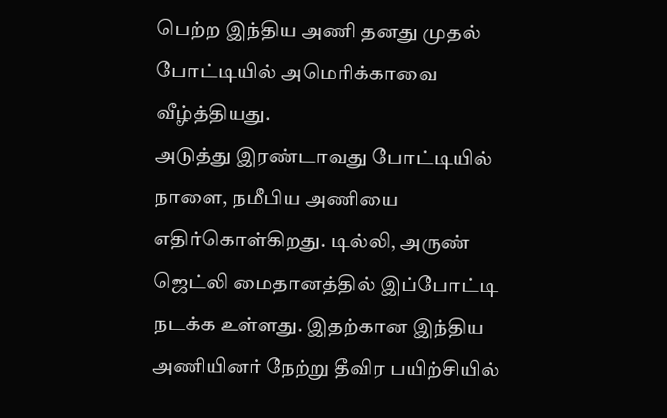பெற்ற இந்திய அணி தனது முதல் போட்டியில் அமெரிக்காவை வீழ்த்தியது.
அடுத்து இரண்டாவது போட்டியில் நாளை, நமீபிய அணியை எதிர்கொள்கிறது. டில்லி, அருண் ஜெட்லி மைதானத்தில் இப்போட்டி நடக்க உள்ளது. இதற்கான இந்திய அணியினர் நேற்று தீவிர பயிற்சியில்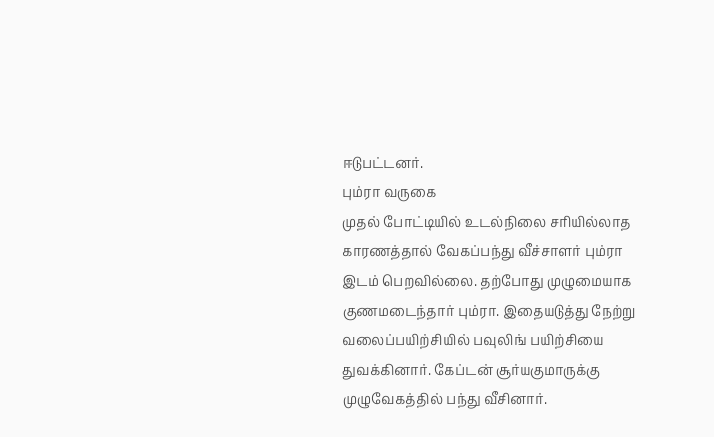ஈடுபட்டனர்.
பும்ரா வருகை
முதல் போட்டியில் உடல்நிலை சரியில்லாத காரணத்தால் வேகப்பந்து வீச்சாளர் பும்ரா இடம் பெறவில்லை. தற்போது முழுமையாக குணமடைந்தார் பும்ரா. இதையடுத்து நேற்று வலைப்பயிற்சியில் பவுலிங் பயிற்சியை துவக்கினார். கேப்டன் சூர்யகுமாருக்கு முழுவேகத்தில் பந்து வீசினார்.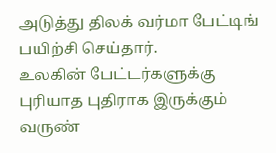அடுத்து திலக் வர்மா பேட்டிங் பயிற்சி செய்தார்.
உலகின் பேட்டர்களுக்கு புரியாத புதிராக இருக்கும் வருண்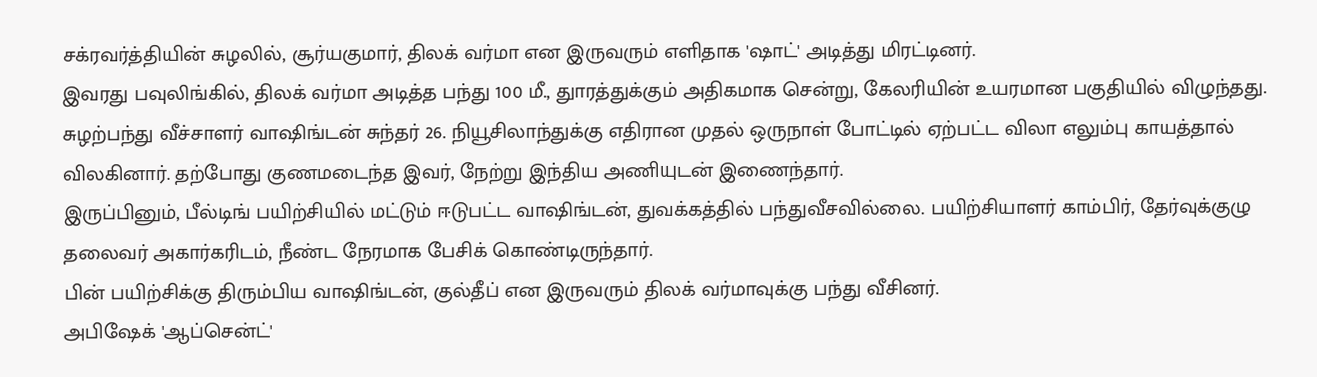சக்ரவர்த்தியின் சுழலில், சூர்யகுமார், திலக் வர்மா என இருவரும் எளிதாக 'ஷாட்' அடித்து மிரட்டினர்.
இவரது பவுலிங்கில், திலக் வர்மா அடித்த பந்து 100 மீ., துாரத்துக்கும் அதிகமாக சென்று, கேலரியின் உயரமான பகுதியில் விழுந்தது.
சுழற்பந்து வீச்சாளர் வாஷிங்டன் சுந்தர் 26. நியூசிலாந்துக்கு எதிரான முதல் ஒருநாள் போட்டில் ஏற்பட்ட விலா எலும்பு காயத்தால் விலகினார். தற்போது குணமடைந்த இவர், நேற்று இந்திய அணியுடன் இணைந்தார்.
இருப்பினும், பீல்டிங் பயிற்சியில் மட்டும் ஈடுபட்ட வாஷிங்டன், துவக்கத்தில் பந்துவீசவில்லை. பயிற்சியாளர் காம்பிர், தேர்வுக்குழு தலைவர் அகார்கரிடம், நீண்ட நேரமாக பேசிக் கொண்டிருந்தார்.
பின் பயிற்சிக்கு திரும்பிய வாஷிங்டன், குல்தீப் என இருவரும் திலக் வர்மாவுக்கு பந்து வீசினர்.
அபிஷேக் 'ஆப்சென்ட்'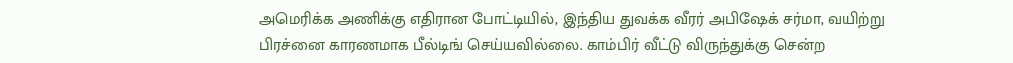அமெரிக்க அணிக்கு எதிரான போட்டியில், இந்திய துவக்க வீரர் அபிஷேக் சர்மா, வயிற்று பிரச்னை காரணமாக பீல்டிங் செய்யவில்லை. காம்பிர் வீட்டு விருந்துக்கு சென்ற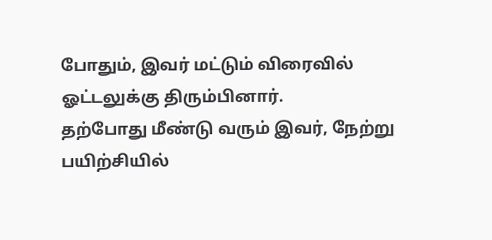போதும், இவர் மட்டும் விரைவில் ஓட்டலுக்கு திரும்பினார்.
தற்போது மீண்டு வரும் இவர், நேற்று பயிற்சியில்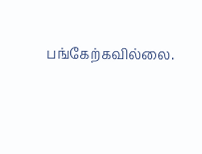பங்கேற்கவில்லை.